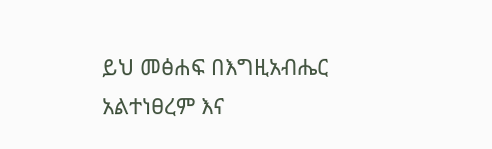ይህ መፅሐፍ በእግዚአብሔር አልተነፀረም እና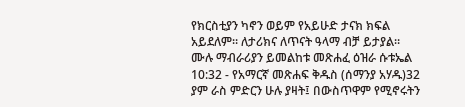የክርስቲያን ካኖን ወይም የአይሁድ ታናክ ክፍል አይደለም። ለታሪክና ለጥናት ዓላማ ብቻ ይታያል። ሙሉ ማብራሪያን ይመልከቱ መጽሐፈ ዕዝራ ሱቱኤል 10:32 - የአማርኛ መጽሐፍ ቅዱስ (ሰማንያ አሃዱ)32 ያም ራስ ምድርን ሁሉ ያዛት፤ በውስጥዋም የሚኖሩትን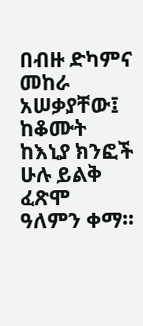በብዙ ድካምና መከራ አሠቃያቸው፤ ከቆሙት ከእኒያ ክንፎች ሁሉ ይልቅ ፈጽሞ ዓለምን ቀማ።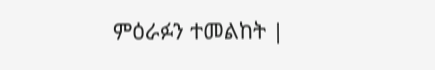ምዕራፉን ተመልከት |